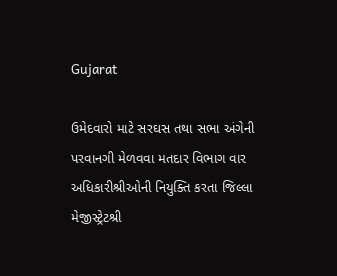Gujarat

ઉમેદવારો માટે સરઘસ તથા સભા અંગેની પરવાનગી મેળવવા મતદાર વિભાગ વાર અધિકારીશ્રીઓની નિયુક્તિ કરતા જિલ્લા મેજીસ્ટ્રેટશ્રી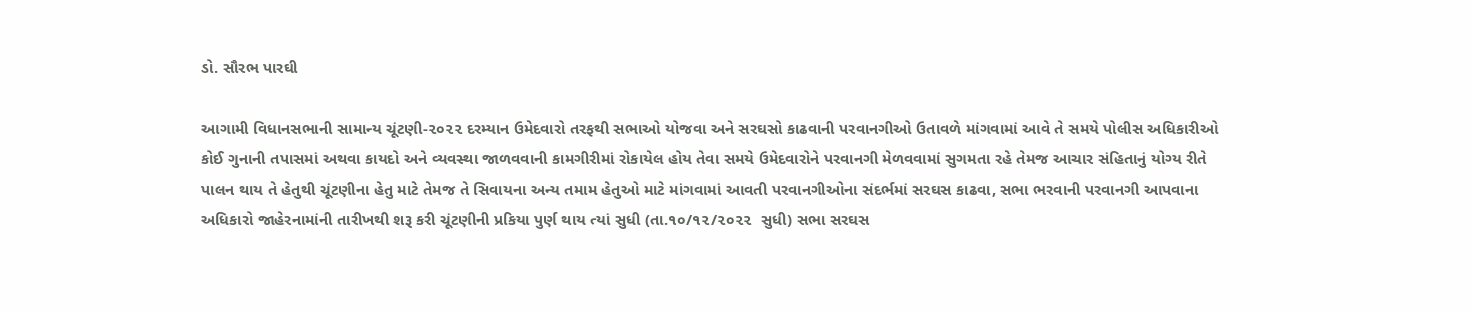ડો. સૌરભ પારઘી

આગામી વિધાનસભાની સામાન્ય ચૂંટણી-૨૦૨૨ દરમ્યાન ઉમેદવારો તરફથી સભાઓ યોજવા અને સરઘસો કાઢવાની પરવાનગીઓ ઉતાવળે માંગવામાં આવે તે સમયે પોલીસ અધિકારીઓ કોઈ ગુનાની તપાસમાં અથવા કાયદો અને વ્યવસ્થા જાળવવાની કામગીરીમાં રોકાયેલ હોય તેવા સમયે ઉમેદવારોને પરવાનગી મેળવવામાં સુગમતા રહે તેમજ આચાર સંહિતાનું યોગ્ય રીતે પાલન થાય તે હેતુથી ચૂંટણીના હેતુ માટે તેમજ તે સિવાયના અન્ય તમામ હેતુઓ માટે માંગવામાં આવતી પરવાનગીઓના સંદર્ભમાં સરઘસ કાઢવા, સભા ભરવાની પરવાનગી આપવાના અધિકારો જાહેરનામાંની તારીખથી શરૂ કરી ચૂંટણીની પ્રકિયા પુર્ણ થાય ત્યાં સુધી (તા.૧૦/૧૨/૨૦૨૨  સુધી) સભા સરઘસ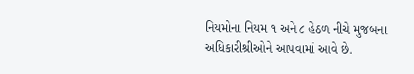નિયમોના નિયમ ૧ અને ૮ હેઠળ નીચે મુજબના અધિકારીશ્રીઓને આપવામાં આવે છે.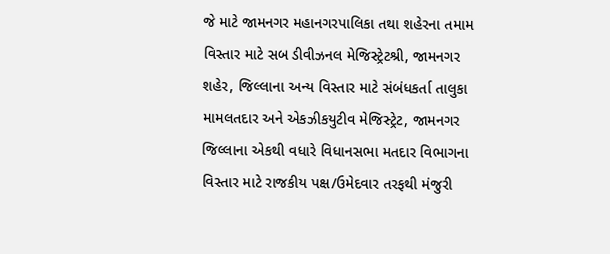જે માટે જામનગર મહાનગરપાલિકા તથા શહેરના તમામ વિસ્તાર માટે સબ ડીવીઝનલ મેજિસ્ટ્રેટશ્રી, જામનગર શહેર, જિલ્લાના અન્ય વિસ્તાર માટે સંબંધકર્તા તાલુકા મામલતદાર અને એકઝીકયુટીવ મેજિસ્ટ્રેટ, જામનગર જિલ્લાના એકથી વધારે વિધાનસભા મતદાર વિભાગના વિસ્તાર માટે રાજકીય પક્ષ/ઉમેદવાર તરફથી મંજુરી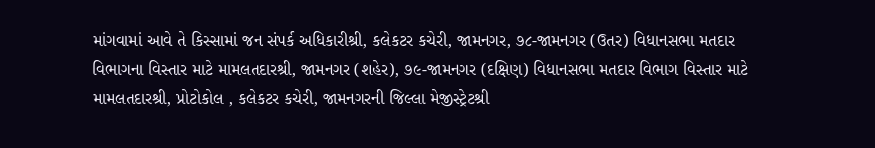માંગવામાં આવે તે કિસ્સામાં જન સંપર્ક અધિકારીશ્રી, કલેકટર કચેરી, જામનગર, ૭૮-જામનગર (ઉતર) વિધાનસભા મતદાર વિભાગના વિસ્તાર માટે મામલતદારશ્રી, જામનગર (શહેર), ૭૯-જામનગર (દક્ષિણ) વિધાનસભા મતદાર વિભાગ વિસ્તાર માટે મામલતદારશ્રી, પ્રોટોકોલ , કલેકટર કચેરી, જામનગરની જિલ્લા મેજીસ્ટ્રેટશ્રી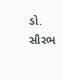ડો. સૌરભ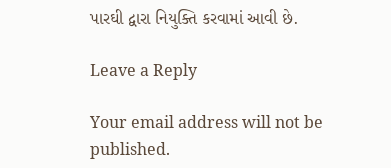પારઘી દ્વારા નિયુક્તિ કરવામાં આવી છે.

Leave a Reply

Your email address will not be published.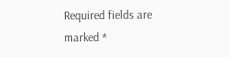Required fields are marked *